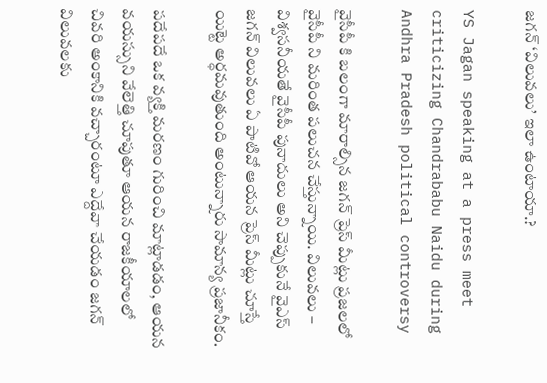జగన్ ‘విలువలు’ ఇలా ఉంటాయా.?

YS Jagan speaking at a press meet criticizing Chandrababu Naidu during Andhra Pradesh political controversy

వైసీపీ కి బలంగా మారాల్సిన జగన్ ప్రెస్ మీట్లు ప్రజలలో వైసీపీ ని మరింత పలుచన చేస్తున్నాయి. విలువలు – విశ్వసనీయతే వైసీపీ పునాదులు అని చెప్పుకునే వైఎస్ జగన్ విలువలు ఏ పాటివో ఆయన ప్రెస్ మీట్లు చూస్తే యిట్టె అర్ధమవుతుంది అంటున్నారు సామాన్య ప్రజానీకం.

పదేపదే ఒక వ్యక్తి మరణం గురించి మాట్లాడడం, ఆయన వయస్సుని వేలెత్తి చూపుతూ ఆయన రాజకీయాలలో చివరి అంకానికి వచ్చారంటూ ఎద్దేవా చేయడం జగన్ విలువలకు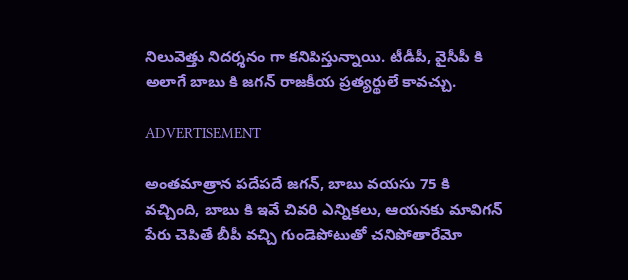నిలువెత్తు నిదర్శనం గా కనిపిస్తున్నాయి. టీడీపీ, వైసీపీ కి అలాగే బాబు కి జగన్ రాజకీయ ప్రత్యర్థులే కావచ్చు.

ADVERTISEMENT

అంతమాత్రాన పదేపదే జగన్, బాబు వయసు 75 కి వచ్చింది, బాబు కి ఇవే చివరి ఎన్నికలు, ఆయనకు మావిగన్ పేరు చెపితే బీపీ వచ్చి గుండెపోటుతో చనిపోతారేమో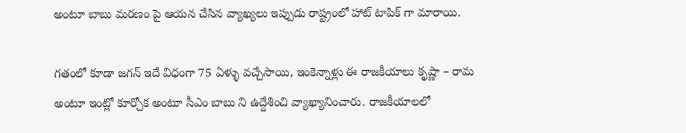అంటూ బాబు మరణం పై ఆయన చేసిన వ్యాఖ్యలు ఇప్పుడు రాష్ట్రంలో హాట్ టాపిక్ గా మారాయి.

గతంలో కూడా జగన్ ఇదే విధంగా 75 ఏళ్ళు వచ్చేసాయి, ఇంకెన్నాళ్లు ఈ రాజకీయాలు కృష్ణా – రామ అంటూ ఇంట్లో కూర్చోక అంటూ సీఎం బాబు ని ఉద్దేశించి వ్యాఖ్యానించారు. రాజకీయాలలో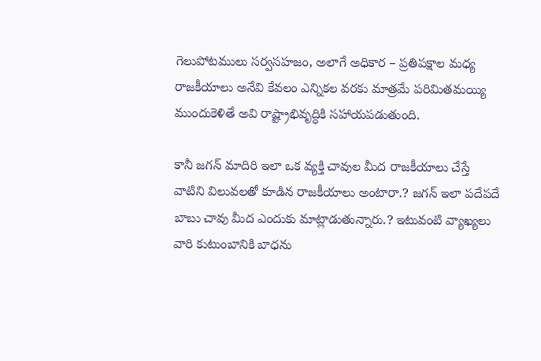గెలుపోటములు సర్వసహజం, అలాగే అధికార – ప్రతిపక్షాల మధ్య రాజకీయాలు అనేవి కేవలం ఎన్నికల వరకు మాత్రమే పరిమితమయ్యి ముందుకెళితే అవి రాష్ట్రాభివృద్ధికి సహాయపడుతుంది.

కానీ జగన్ మాదిరి ఇలా ఒక వ్యక్తి చావుల మీద రాజకీయాలు చేస్తే వాటిని విలువలతో కూడిన రాజకీయాలు అంటారా.? జగన్ ఇలా పదేపదే బాబు చావు మీద ఎందుకు మాట్లాడుతున్నారు.? ఇటువంటి వ్యాఖ్యలు వారి కుటుంబానికి బాధను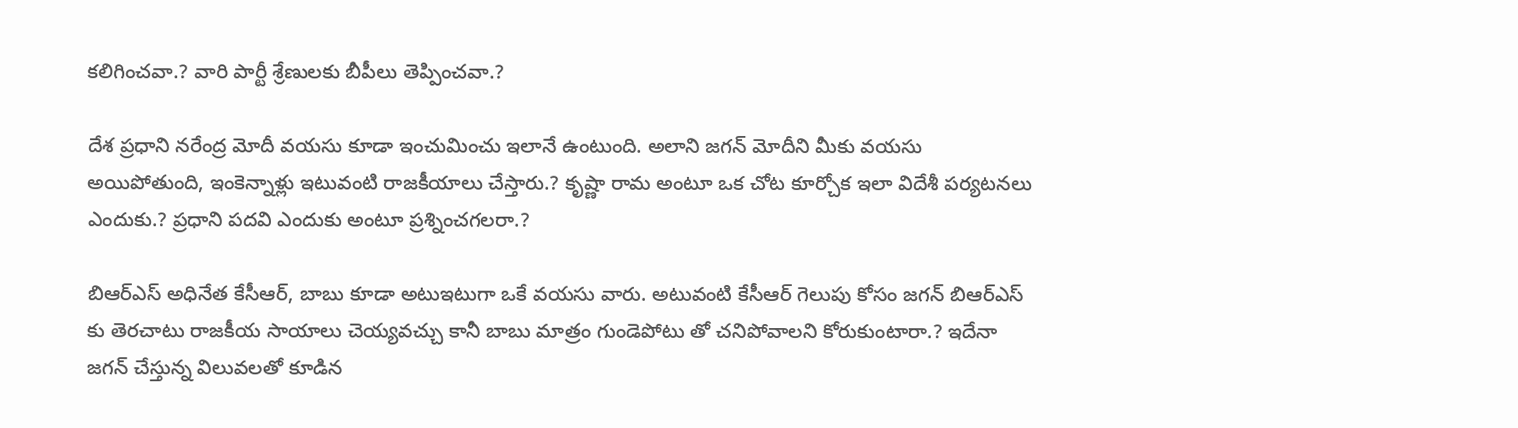కలిగించవా.? వారి పార్టీ శ్రేణులకు బీపీలు తెప్పించవా.?

దేశ ప్రధాని నరేంద్ర మోదీ వయసు కూడా ఇంచుమించు ఇలానే ఉంటుంది. అలాని జగన్ మోదీని మీకు వయసు అయిపోతుంది, ఇంకెన్నాళ్లు ఇటువంటి రాజకీయాలు చేస్తారు.? కృష్ణా రామ అంటూ ఒక చోట కూర్చోక ఇలా విదేశీ పర్యటనలు ఎందుకు.? ప్రధాని పదవి ఎందుకు అంటూ ప్రశ్నించగలరా.?

బిఆర్ఎస్ అధినేత కేసీఆర్, బాబు కూడా అటుఇటుగా ఒకే వయసు వారు. అటువంటి కేసీఆర్ గెలుపు కోసం జగన్ బిఆర్ఎస్ కు తెరచాటు రాజకీయ సాయాలు చెయ్యవచ్చు కానీ బాబు మాత్రం గుండెపోటు తో చనిపోవాలని కోరుకుంటారా.? ఇదేనా జగన్ చేస్తున్న విలువలతో కూడిన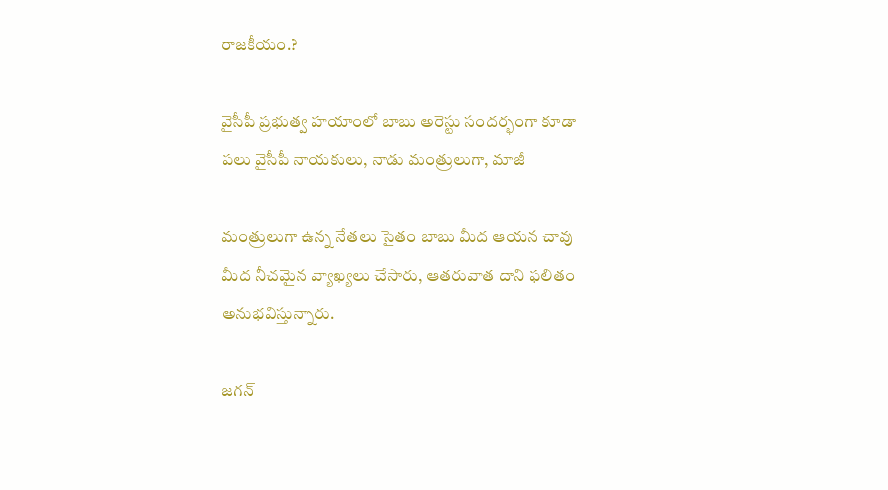రాజకీయం.?

వైసీపీ ప్రభుత్వ హయాంలో బాబు అరెస్టు సందర్భంగా కూడా పలు వైసీపీ నాయకులు, నాడు మంత్రులుగా, మాజీ

మంత్రులుగా ఉన్న నేతలు సైతం బాబు మీద ఆయన చావు మీద నీచమైన వ్యాఖ్యలు చేసారు, ఆతరువాత దాని ఫలితం అనుభవిస్తున్నారు.

జగన్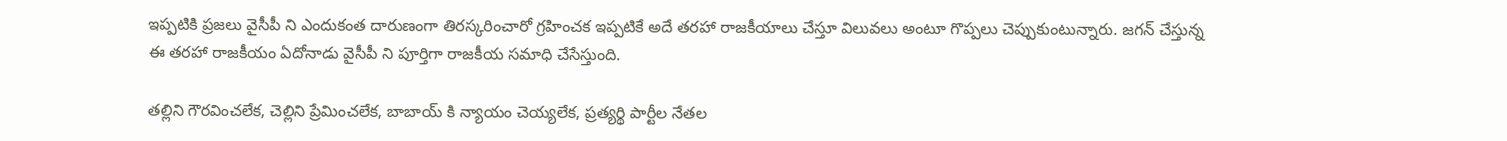ఇప్పటికి ప్రజలు వైసీపీ ని ఎందుకంత దారుణంగా తిరస్కరించారో గ్రహించక ఇప్పటికే అదే తరహా రాజకీయాలు చేస్తూ విలువలు అంటూ గొప్పలు చెప్పుకుంటున్నారు. జగన్ చేస్తున్న ఈ తరహా రాజకీయం ఏదోనాడు వైసీపీ ని పూర్తిగా రాజకీయ సమాధి చేసేస్తుంది.

తల్లిని గౌరవించలేక, చెల్లిని ప్రేమించలేక, బాబాయ్ కి న్యాయం చెయ్యలేక, ప్రత్యర్థి పార్టీల నేతల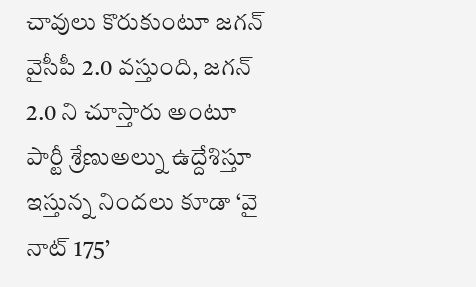చావులు కొరుకుంటూ జగన్ వైసీపీ 2.0 వస్తుంది, జగన్ 2.0 ని చూస్తారు అంటూ పార్టీ శ్రేణుఅల్ను ఉద్దేశిస్తూ ఇస్తున్న నిందలు కూడా ‘వై నాట్ 175’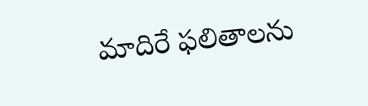మాదిరే ఫలితాలను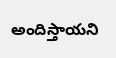అందిస్తాయని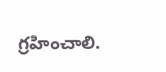గ్రహించాలి.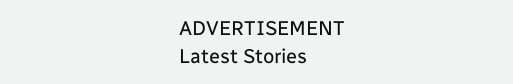ADVERTISEMENT
Latest Stories